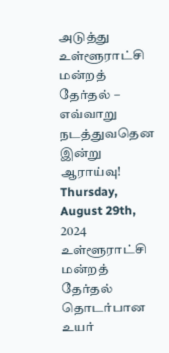அடுத்து உள்ளூராட்சி மன்றத் தேர்தல் – எவ்வாறு நடத்துவதென இன்று ஆராய்வு!
Thursday, August 29th, 2024
உள்ளூராட்சி மன்றத் தேர்தல் தொடர்பான உயர்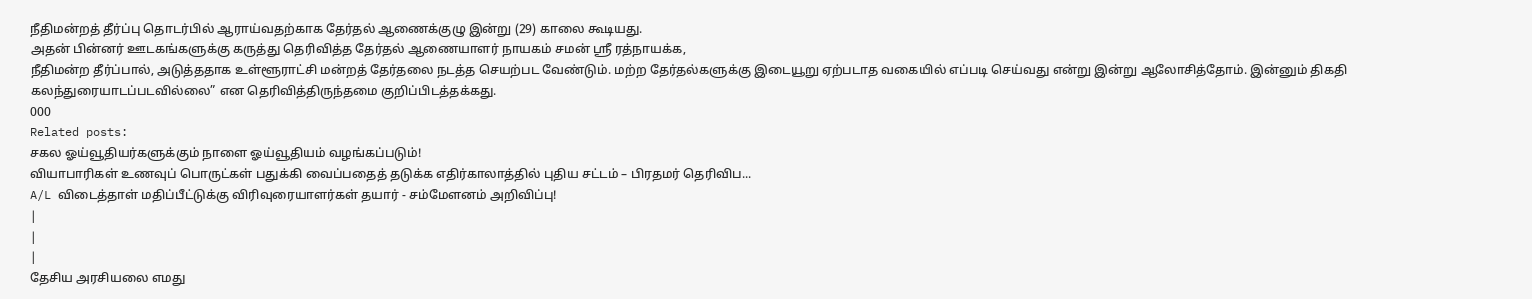நீதிமன்றத் தீர்ப்பு தொடர்பில் ஆராய்வதற்காக தேர்தல் ஆணைக்குழு இன்று (29) காலை கூடியது.
அதன் பின்னர் ஊடகங்களுக்கு கருத்து தெரிவித்த தேர்தல் ஆணையாளர் நாயகம் சமன் ஸ்ரீ ரத்நாயக்க,
நீதிமன்ற தீர்ப்பால், அடுத்ததாக உள்ளூராட்சி மன்றத் தேர்தலை நடத்த செயற்பட வேண்டும். மற்ற தேர்தல்களுக்கு இடையூறு ஏற்படாத வகையில் எப்படி செய்வது என்று இன்று ஆலோசித்தோம். இன்னும் திகதி கலந்துரையாடப்படவில்லை” என தெரிவித்திருந்தமை குறிப்பிடத்தக்கது.
000
Related posts:
சகல ஓய்வூதியர்களுக்கும் நாளை ஓய்வூதியம் வழங்கப்படும்!
வியாபாரிகள் உணவுப் பொருட்கள் பதுக்கி வைப்பதைத் தடுக்க எதிர்காலாத்தில் புதிய சட்டம் – பிரதமர் தெரிவிப...
A/L விடைத்தாள் மதிப்பீட்டுக்கு விரிவுரையாளர்கள் தயார் - சம்மேளனம் அறிவிப்பு!
|
|
|
தேசிய அரசியலை எமது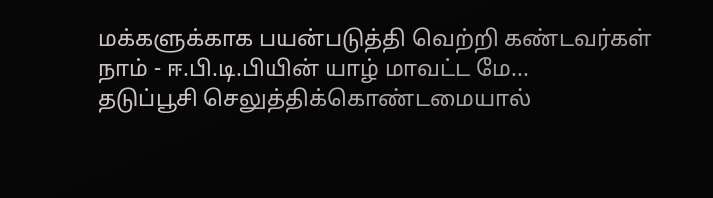மக்களுக்காக பயன்படுத்தி வெற்றி கண்டவர்கள் நாம் - ஈ.பி.டி.பியின் யாழ் மாவட்ட மே...
தடுப்பூசி செலுத்திக்கொண்டமையால்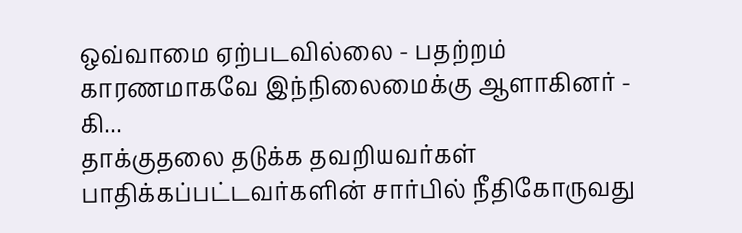ஒவ்வாமை ஏற்படவில்லை - பதற்றம் காரணமாகவே இந்நிலைமைக்கு ஆளாகினர் - கி...
தாக்குதலை தடுக்க தவறியவர்கள் பாதிக்கப்பட்டவர்களின் சார்பில் நீதிகோருவது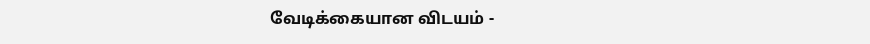வேடிக்கையான விடயம் -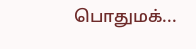பொதுமக்...